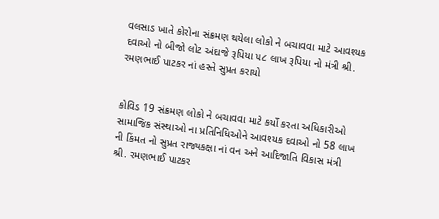વલસાડ ખાતે કોરોના સંક્રમણ થયેલા લોકો ને બચાવવા માટે આવશ્યક દવાઓ નો બીજો લોટ અંદાજે રૂપિયા ૫૮ લાખ રૂપિયા નો મંત્રી શ્રી. રમણભાઈ પાટકર નાં હસ્તે સુપ્રત કરાયો


કોવિડ 19 સંક્રમણ લોકો ને બચાવવા માટે કર્યો કરતા અધિકારીઓ સામાજિક સંસ્થાઓ ના પ્રતિનિધિઓને આવશ્યક દવાઓ નો 58 લાખ ની કિંમત નો સુપ્રત રાજ્યકક્ષા નાં વન અને આદિજાતિ વિકાસ મંત્રી શ્રી. રમણભાઈ પાટકર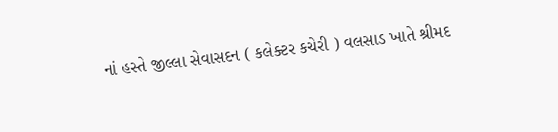નાં હસ્તે જીલ્લા સેવાસદન ( કલેક્ટર કચેરી ) વલસાડ ખાતે શ્રીમદ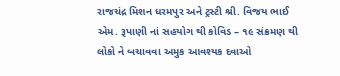રાજચંદ્ર મિશન ધરમપુર અને ટ્રસ્ટી શ્રી. વિજય ભાઈ એમ. રૂપાણી નાં સહયોગ થી કોવિડ – ૧૯ સંક્રમણ થી લોકો ને બચાવવા અમુક આવશ્યક દવાઓ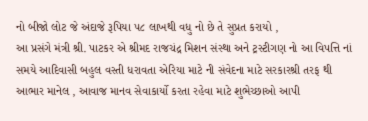નો બીજો લોટ જે અંદાજે રૂપિયા ૫૮ લાખથી વધુ નો છે તે સુપ્રત કરાયો ,
આ પ્રસંગે મંત્રી શ્રી. પાટકર એ શ્રીમદ રાજચંદ્ર મિશન સંસ્થા અને ટ્રસ્ટીગણ નો આ વિપત્તિ નાં સમયે આદિવાસી બહુલ વસ્તી ધરાવતા એરિયા માટે ની સંવેદના માટે સરકારશ્રી તરફ થી આભાર માનેલ , આવાજ માનવ સેવાકાર્યો કરતા રહેવા માટે શુભેચ્છાઓ આપી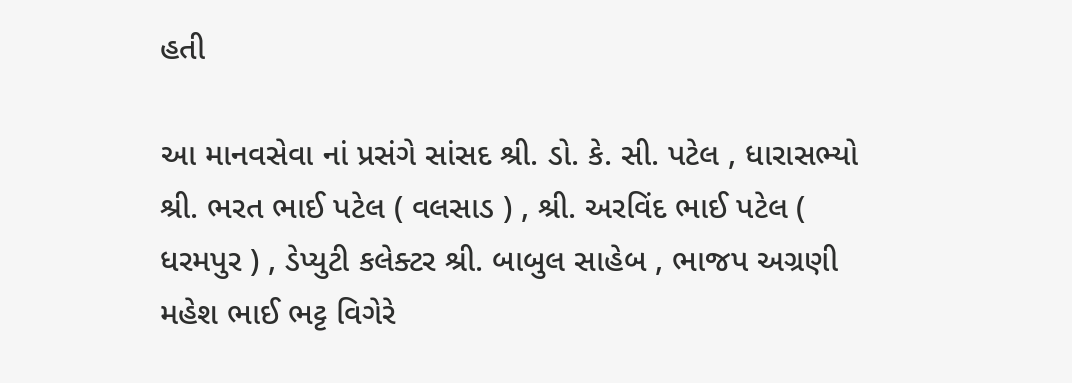હતી

આ માનવસેવા નાં પ્રસંગે સાંસદ શ્રી. ડો. કે. સી. પટેલ , ધારાસભ્યો શ્રી. ભરત ભાઈ પટેલ ( વલસાડ ) , શ્રી. અરવિંદ ભાઈ પટેલ ( ધરમપુર ) , ડેપ્યુટી કલેક્ટર શ્રી. બાબુલ સાહેબ , ભાજપ અગ્રણી મહેશ ભાઈ ભટ્ટ વિગેરે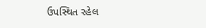ઉપસ્થિત રહેલ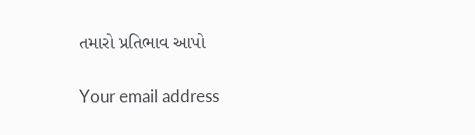તમારો પ્રતિભાવ આપો

Your email address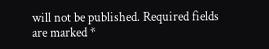will not be published. Required fields are marked *